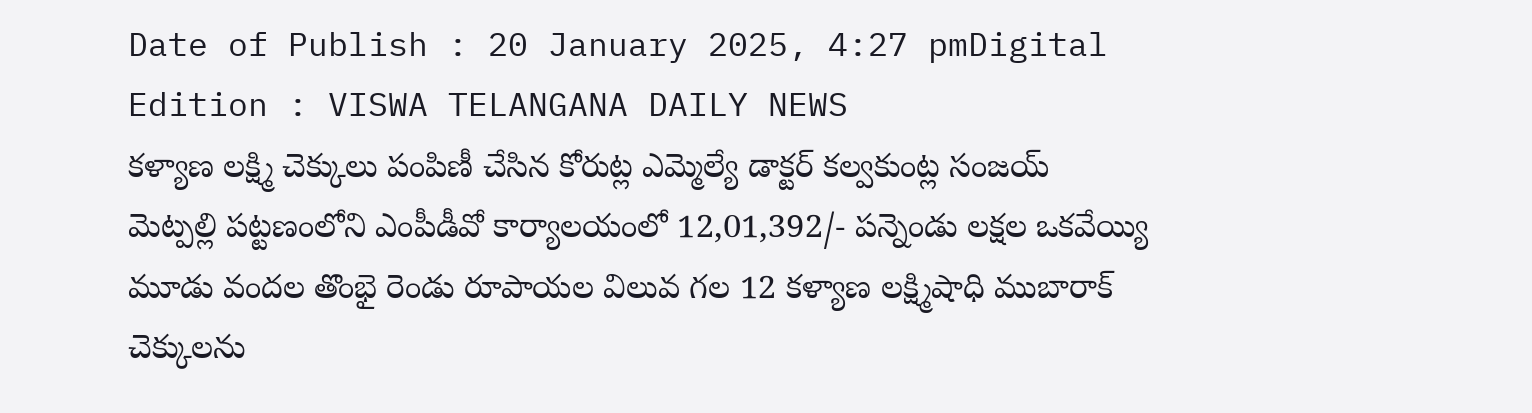Date of Publish : 20 January 2025, 4:27 pmDigital Edition : VISWA TELANGANA DAILY NEWS
కళ్యాణ లక్ష్మి చెక్కులు పంపిణీ చేసిన కోరుట్ల ఎమ్మెల్యే డాక్టర్ కల్వకుంట్ల సంజయ్
మెట్పల్లి పట్టణంలోని ఎంపీడీవో కార్యాలయంలో 12,01,392/- పన్నెండు లక్షల ఒకవేయ్యి మూడు వందల తొంభై రెండు రూపాయల విలువ గల 12 కళ్యాణ లక్ష్మిషాధి ముబారాక్ చెక్కులను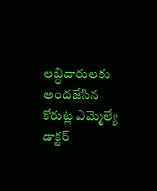లబ్ధిదారులకు అందజేసిన కోరుట్ల ఎమ్మెల్యే డాక్టర్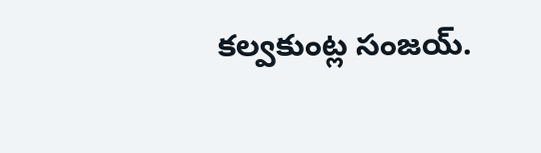కల్వకుంట్ల సంజయ్.